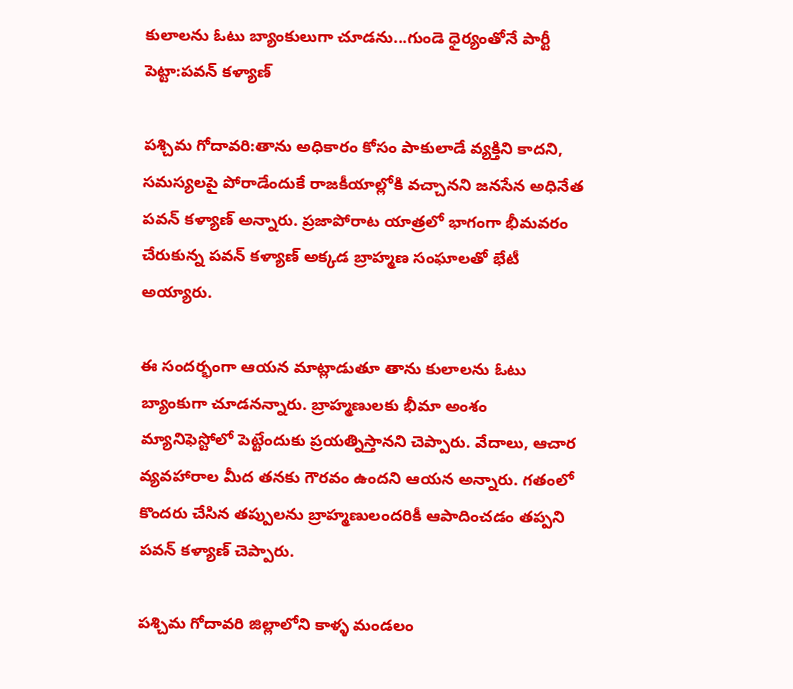కులాలను ఓటు బ్యాంకులుగా చూడను...గుండె ధైర్యంతోనే పార్టీ పెట్టా:పవన్ కళ్యాణ్

పశ్చిమ గోదావరి:తాను అధికారం కోసం పాకులాడే వ్యక్తిని కాదని, సమస్యలపై పోరాడేందుకే రాజకీయాల్లోకి వచ్చానని జనసేన అధినేత పవన్ కళ్యాణ్ అన్నారు. ప్రజాపోరాట యాత్రలో భాగంగా భీమవరం చేరుకున్న పవన్ కళ్యాణ్ అక్కడ బ్రాహ్మణ సంఘాలతో భేటీ అయ్యారు.

ఈ సందర్భంగా ఆయన మాట్లాడుతూ తాను కులాలను ఓటు బ్యాంకుగా చూడనన్నారు. బ్రాహ్మణులకు భీమా అంశం మ్యానిఫెస్టోలో పెట్టేందుకు ప్రయత్నిస్తానని చెప్పారు. వేదాలు, ఆచార వ్యవహారాల మీద తనకు గౌరవం ఉందని ఆయన అన్నారు. గతంలో కొందరు చేసిన తప్పులను బ్రాహ్మణులందరికీ ఆపాదించడం తప్పని పవన్ కళ్యాణ్ చెప్పారు.

పశ్చిమ గోదావరి జిల్లాలోని కాళ్ళ మండలం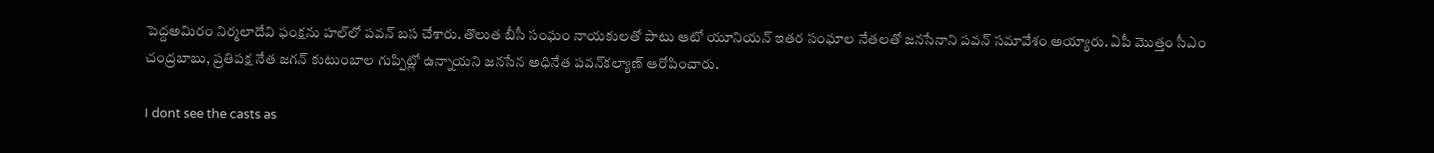పెద్దఅమిరం నిర్మలాదేవి ఫంక్షను హల్‌లో పవన్ బస చేశారు. తొలుత బీసీ సంఘం నాయకులతో పాటు ఆటో యూనియన్ ఇతర సంఘాల నేతలతో జనసేనాని పవన్ సమావేశం అయ్యారు. ఏపీ మొత్తం సీఎం చంద్రబాబు, ప్రతిపక్ష నేత జగన్ కుటుంబాల గుప్పిట్లో ఉన్నాయని జనసేన అధినేత పవన్‌కల్యాణ్ ఆరోపించారు.

I dont see the casts as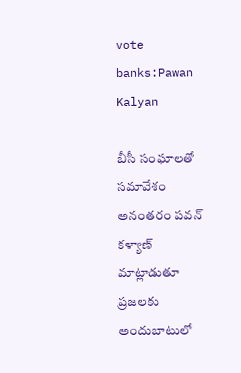vote banks:Pawan Kalyan

బీసీ సంఘాలతో సమావేశం అనంతరం పవన్ కళ్యాణ్ మాట్లాడుతూ ప్రజలకు అందుబాటులో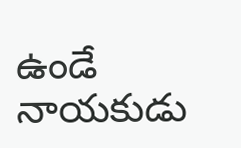ఉండే నాయకుడు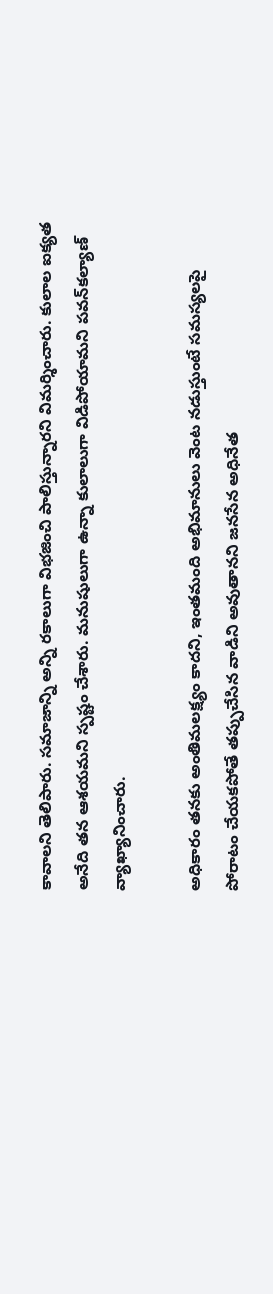కావాలని తెలిపారు. సమాజాన్ని అన్ని రకాలుగా విభజించి పాలిస్తున్నారని విమర్శించారు. కులాల ఐక్యత అనేది తన ఆశయమని స్పష్టం చేశారు. మనుషులుగా ఉన్నా కులాలుగా విడిపోయామని పవన్‌కల్యాణ్‌ వ్యాఖ్యానించారు.

అధికారం తనకు అంతిమలక్ష్యం కాదని, ఇంతమంది అభిమానులు వెంట నడుస్తుంటే సమస్యలపై పోరాటం చేయకపోతే తప్పుచేసిన వాడిని అవుతానని జనసేన అధినేత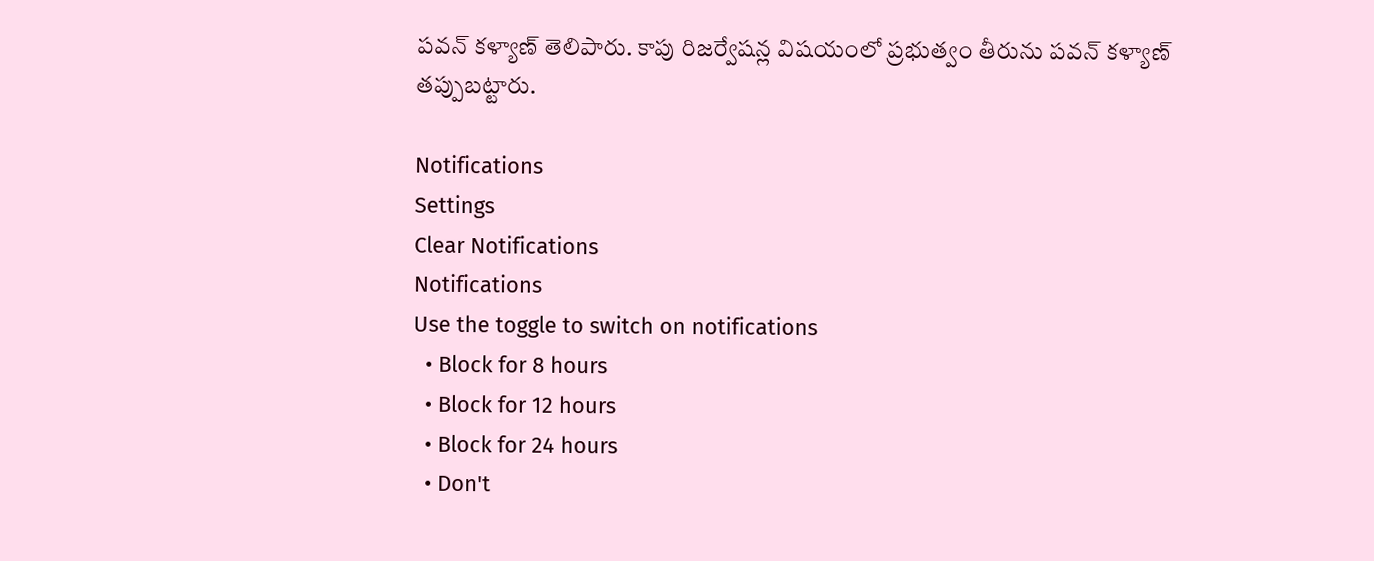పవన్ కళ్యాణ్ తెలిపారు. కాపు రిజర్వేషన్ల విషయంలో ప్రభుత్వం తీరును పవన్ కళ్యాణ్ తప్పుబట్టారు.

Notifications
Settings
Clear Notifications
Notifications
Use the toggle to switch on notifications
  • Block for 8 hours
  • Block for 12 hours
  • Block for 24 hours
  • Don't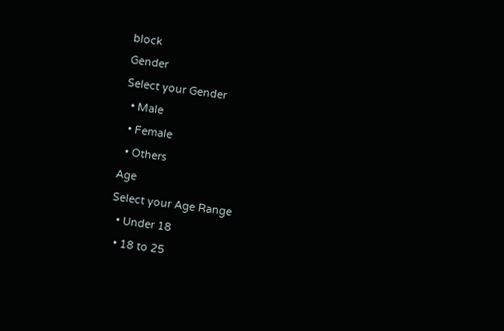block
Gender
Select your Gender
  • Male
  • Female
  • Others
Age
Select your Age Range
  • Under 18
  • 18 to 25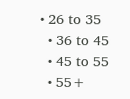• 26 to 35
  • 36 to 45
  • 45 to 55
  • 55+